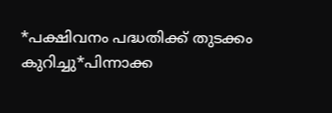*പക്ഷിവനം പദ്ധതിക്ക് തുടക്കം കുറിച്ചു*പിന്നാക്ക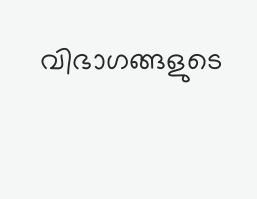വിഭാഗങ്ങളുടെ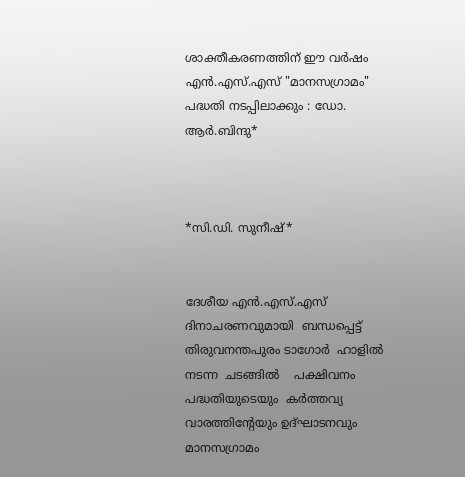ശാക്തീകരണത്തിന് ഈ വർഷം എൻ.എസ്.എസ് "മാനസഗ്രാമം" പദ്ധതി നടപ്പിലാക്കും : ഡോ. ആർ.ബിന്ദു*



*സി.ഡി. സുനീഷ്*


ദേശീയ എൻ.എസ്.എസ് ദിനാചരണവുമായി  ബന്ധപ്പെട്ട്  തിരുവനന്തപുരം ടാഗോർ  ഹാളിൽ   നടന്ന  ചടങ്ങിൽ    പക്ഷിവനം പദ്ധതിയുടെയും  കർത്തവ്യ വാരത്തിന്റേയും ഉദ്ഘാടനവും  മാനസഗ്രാമം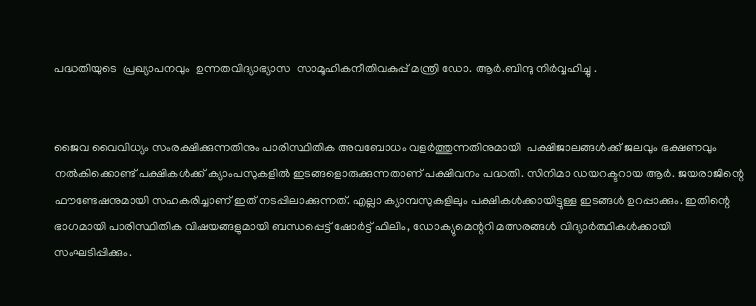പദ്ധതിയുടെ  പ്രഖ്യാപനവും  ഉന്നതവിദ്യാഭ്യാസ  സാമൂഹികനീതിവകുപ്പ് മന്ത്രി ഡോ. ആർ.ബിന്ദു നിർവ്വഹിച്ചു .


ജൈവ വൈവിധ്യം സംരക്ഷിക്കുന്നതിനും പാരിസ്ഥിതിക അവബോധം വളർത്തുന്നതിനുമായി  പക്ഷിജാലങ്ങൾക്ക് ജലവും ഭക്ഷണവും നൽകിക്കൊണ്ട് പക്ഷികൾക്ക് ക്യാംപസുകളിൽ ഇടങ്ങളൊരുക്കുന്നതാണ് പക്ഷിവനം പദ്ധതി. സിനിമാ ഡയറക്ടറായ ആർ. ജയരാജിന്റെ ഫൗണ്ടേഷനുമായി സഹകരിച്ചാണ് ഇത് നടപ്പിലാക്കുന്നത്. എല്ലാ ക്യാമ്പസുകളിലും പക്ഷികൾക്കായിട്ടുള്ള ഇടങ്ങൾ ഉറപ്പാക്കും. ഇതിന്റെ ഭാഗമായി പാരിസ്ഥിതിക വിഷയങ്ങളുമായി ബന്ധപ്പെട്ട് ഷോർട്ട് ഫിലിം, ഡോക്യുമെന്ററി മത്സരങ്ങൾ വിദ്യാർത്ഥികൾക്കായി സംഘടിപ്പിക്കും.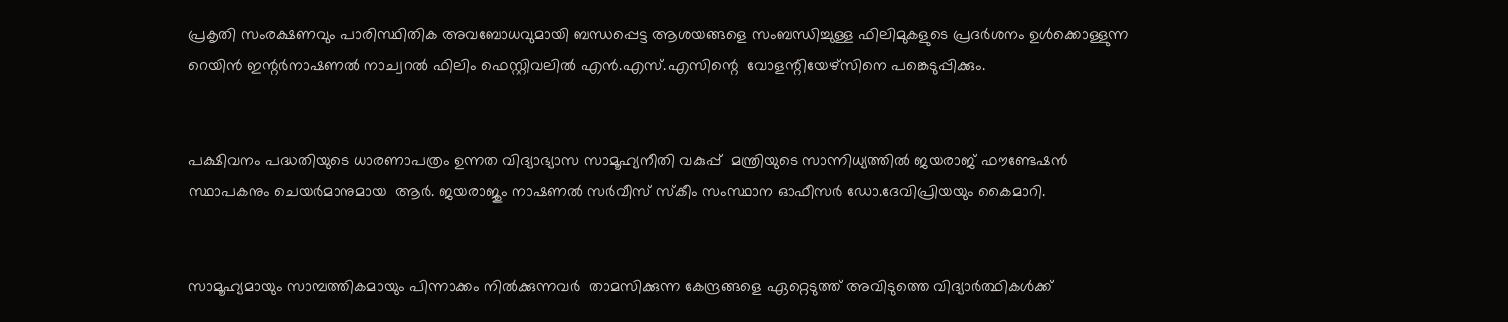പ്രകൃതി സംരക്ഷണവും പാരിസ്ഥിതിക അവബോധവുമായി ബന്ധപ്പെട്ട ആശയങ്ങളെ സംബന്ധിച്ചുള്ള ഫിലിമുകളുടെ പ്രദർശനം ഉൾക്കൊള്ളുന്ന റെയിൻ ഇന്റർനാഷണൽ നാച്വറൽ ഫിലിം ഫെസ്റ്റിവലിൽ എൻ.എസ്.എസിന്റെ  വോളന്റിയേഴ്സിനെ പങ്കെടുപ്പിക്കും.


പക്ഷിവനം പദ്ധതിയുടെ ധാരണാപത്രം ഉന്നത വിദ്യാഭ്യാസ സാമൂഹ്യനീതി വകുപ്പ്  മന്ത്രിയുടെ സാന്നിധ്യത്തിൽ ജയരാജ് ഫൗണ്ടേഷൻ സ്ഥാപകനും ചെയർമാനുമായ  ആർ. ജയരാജും നാഷണൽ സർവീസ് സ്‌കീം സംസ്ഥാന ഓഫീസർ ഡോ.ദേവിപ്രിയയും കൈമാറി.


സാമൂഹ്യമായും സാമ്പത്തികമായും പിന്നാക്കം നിൽക്കുന്നവർ  താമസിക്കുന്ന കേന്ദ്രങ്ങളെ ഏറ്റെടുത്ത് അവിടുത്തെ വിദ്യാർത്ഥികൾക്ക്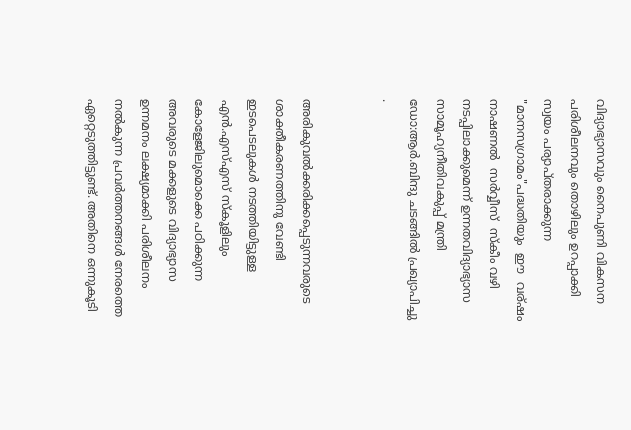വിദ്യാഭ്യാസവും നൈപുണി വികസന പരിശീലനവും തൊഴിലും ഉറപ്പാക്കി സ്വയം പര്യാപ്തരാക്കുന്ന "മാനസഗ്രാമം"പദ്ധതിയും  ഈ  വര്ഷം നാഷണൽ  സർവ്വീസ്  സ്‌കീം വഴി നടപ്പിലാക്കുമെന്ന് ഉന്നതവിദ്യാഭ്യാസ സാമൂഹ്യനീതിവകുപ്പ് മന്ത്രി ഡോ:ആർ.ബിന്ദു ചടങ്ങിൽ പ്രഖ്യാപിച്ചു .


അരികുവൽക്കരിക്കപ്പെടുന്നവരുടെ ശാക്തീകരണത്തിനു വേണ്ടി ഇടപെടലുകൾ നടത്തിയിട്ടുള്ള എൻ.എസ്എസ് സ്‌കൂളിലും കോളേജിലുമൊക്കെ പഠിക്കുന്ന അവരുടെ മക്കളുടെ വിദ്യാഭ്യാസ ഉന്നമനം ലക്ഷ്യമാക്കി പരിശീലനം നൽകുന്ന പ്രവർത്തനങ്ങൾ നേരത്തെ ഏറ്റെടുത്തിട്ടുണ്ട്. അതിനെ ഒന്നുകൂടി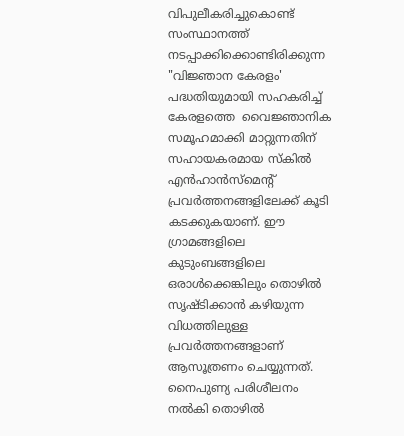വിപുലീകരിച്ചുകൊണ്ട്  സംസ്ഥാനത്ത് നടപ്പാക്കിക്കൊണ്ടിരിക്കുന്ന "വിജ്ഞാന കേരളം' പദ്ധതിയുമായി സഹകരിച്ച് കേരളത്തെ  വൈജ്ഞാനിക സമൂഹമാക്കി മാറ്റുന്നതിന് സഹായകരമായ സ്‌കിൽ എൻഹാൻസ്മെന്റ് പ്രവർത്തനങ്ങളിലേക്ക് കൂടി കടക്കുകയാണ്. ഈ ഗ്രാമങ്ങളിലെ കുടുംബങ്ങളിലെ ഒരാൾക്കെങ്കിലും തൊഴിൽ സൃഷ്ടിക്കാൻ കഴിയുന്ന വിധത്തിലുള്ള പ്രവർത്തനങ്ങളാണ് ആസൂത്രണം ചെയ്യുന്നത്.  നൈപുണ്യ പരിശീലനം നൽകി തൊഴിൽ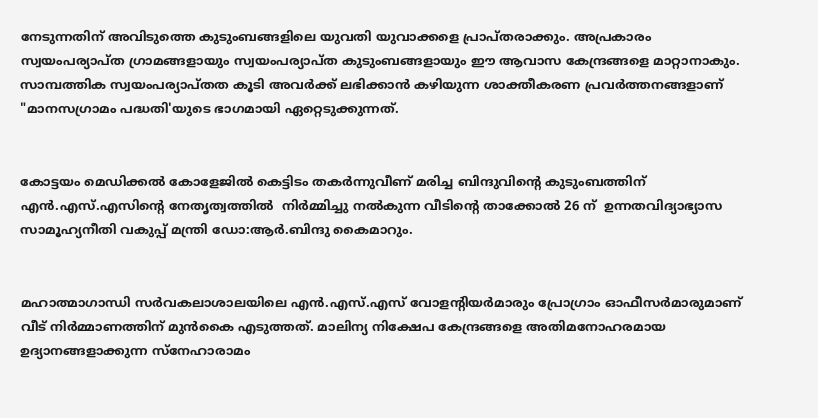നേടുന്നതിന് അവിടുത്തെ കുടുംബങ്ങളിലെ യുവതി യുവാക്കളെ പ്രാപ്തരാക്കും. അപ്രകാരം സ്വയംപര്യാപ്ത ഗ്രാമങ്ങളായും സ്വയംപര്യാപ്ത കുടുംബങ്ങളായും ഈ ആവാസ കേന്ദ്രങ്ങളെ മാറ്റാനാകും.  സാമ്പത്തിക സ്വയംപര്യാപ്തത കൂടി അവർക്ക് ലഭിക്കാൻ കഴിയുന്ന ശാക്തീകരണ പ്രവർത്തനങ്ങളാണ് "മാനസഗ്രാമം പദ്ധതി'യുടെ ഭാഗമായി ഏറ്റെടുക്കുന്നത്.


കോട്ടയം മെഡിക്കൽ കോളേജിൽ കെട്ടിടം തകർന്നുവീണ് മരിച്ച ബിന്ദുവിന്റെ കുടുംബത്തിന് എൻ.എസ്.എസിന്റെ നേതൃത്വത്തിൽ  നിർമ്മിച്ചു നൽകുന്ന വീടിന്റെ താക്കോൽ 26 ന്  ഉന്നതവിദ്യാഭ്യാസ സാമൂഹ്യനീതി വകുപ്പ് മന്ത്രി ഡോ:ആർ.ബിന്ദു കൈമാറും.


മഹാത്മാഗാന്ധി സർവകലാശാലയിലെ എൻ.എസ്.എസ് വോളന്റിയർമാരും പ്രോഗ്രാം ഓഫീസർമാരുമാണ് വീട് നിർമ്മാണത്തിന് മുൻകൈ എടുത്തത്. മാലിന്യ നിക്ഷേപ കേന്ദ്രങ്ങളെ അതിമനോഹരമായ ഉദ്യാനങ്ങളാക്കുന്ന സ്നേഹാരാമം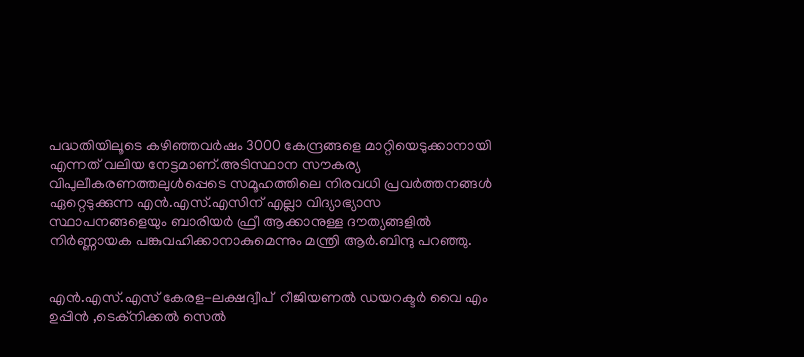പദ്ധതിയിലൂടെ കഴിഞ്ഞവർഷം 3000 കേന്ദ്രങ്ങളെ മാറ്റിയെടുക്കാനായി എന്നത് വലിയ നേട്ടമാണ്.അടിസ്ഥാന സൗകര്യ വിപുലീകരണത്തലുൾപ്പെടെ സമൂഹത്തിലെ നിരവധി പ്രവർത്തനങ്ങൾ ഏറ്റെടുക്കുന്ന എൻ.എസ്.എസിന് എല്ലാ വിദ്യാഭ്യാസ സ്ഥാപനങ്ങളെയും ബാരിയർ ഫ്രീ ആക്കാനുള്ള ദൗത്യങ്ങളിൽ നിർണ്ണായക പങ്കുവഹിക്കാനാകുമെന്നും മന്ത്രി ആർ.ബിന്ദു പറഞ്ഞു.


എൻ.എസ്.എസ് കേരള-ലക്ഷദ്വീപ്  റീജിയണൽ ഡയറക്ടർ വൈ എം ഉപ്പിൻ ,ടെക്നിക്കൽ സെൽ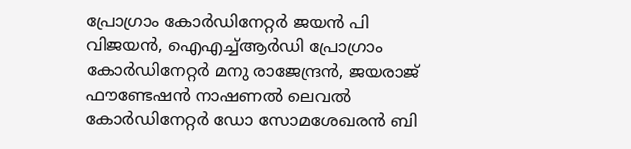പ്രോഗ്രാം കോർഡിനേറ്റർ ജയൻ പി വിജയൻ, ഐഎച്ച്ആർഡി പ്രോഗ്രാം കോർഡിനേറ്റർ മനു രാജേന്ദ്രൻ, ജയരാജ് ഫൗണ്ടേഷൻ നാഷണൽ ലെവൽ കോർഡിനേറ്റർ ഡോ സോമശേഖരൻ ബി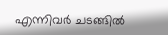എന്നിവർ ചടങ്ങിൽ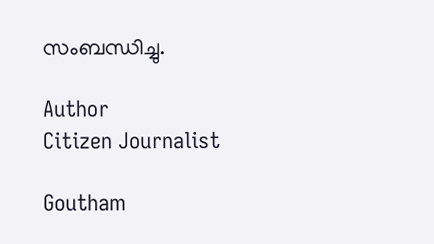സംബന്ധിച്ചു.

Author
Citizen Journalist

Goutham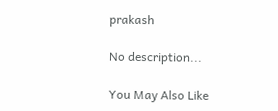prakash

No description...

You May Also Like